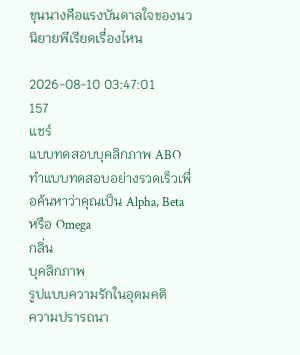ขุนนางคือแรงบันดาลใจของนวนิยายพีเรียดเรื่องไหน

2026-08-10 03:47:01
157
แชร์
แบบทดสอบบุคลิกภาพ ABO
ทำแบบทดสอบอย่างรวดเร็วเพื่อค้นหาว่าคุณเป็น Alpha, Beta หรือ Omega
กลิ่น
บุคลิกภาพ
รูปแบบความรักในอุดมคติ
ความปรารถนา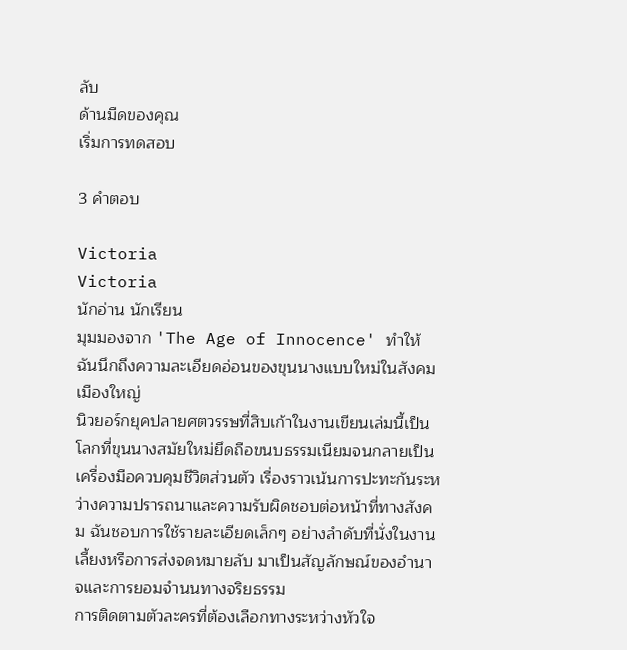ลับ
ด้านมืดของคุณ
เริ่มการทดสอบ

3 คำตอบ

Victoria
Victoria
นักอ่าน นักเรียน
มุมมองจาก 'The Age of Innocence' ทำให้ฉันนึกถึงความละเอียดอ่อนของขุนนางแบบใหม่ในสังคมเมืองใหญ่
นิวยอร์กยุคปลายศตวรรษที่สิบเก้าในงานเขียนเล่มนี้เป็นโลกที่ขุนนางสมัยใหม่ยึดถือขนบธรรมเนียมจนกลายเป็นเครื่องมือควบคุมชีวิตส่วนตัว เรื่องราวเน้นการปะทะกันระหว่างความปรารถนาและความรับผิดชอบต่อหน้าที่ทางสังคม ฉันชอบการใช้รายละเอียดเล็กๆ อย่างลำดับที่นั่งในงานเลี้ยงหรือการส่งจดหมายลับ มาเป็นสัญลักษณ์ของอำนาจและการยอมจำนนทางจริยธรรม
การติดตามตัวละครที่ต้องเลือกทางระหว่างหัวใจ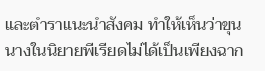และตำราแนะนำสังคม ทำให้เห็นว่าขุนนางในนิยายพีเรียดไม่ได้เป็นเพียงฉาก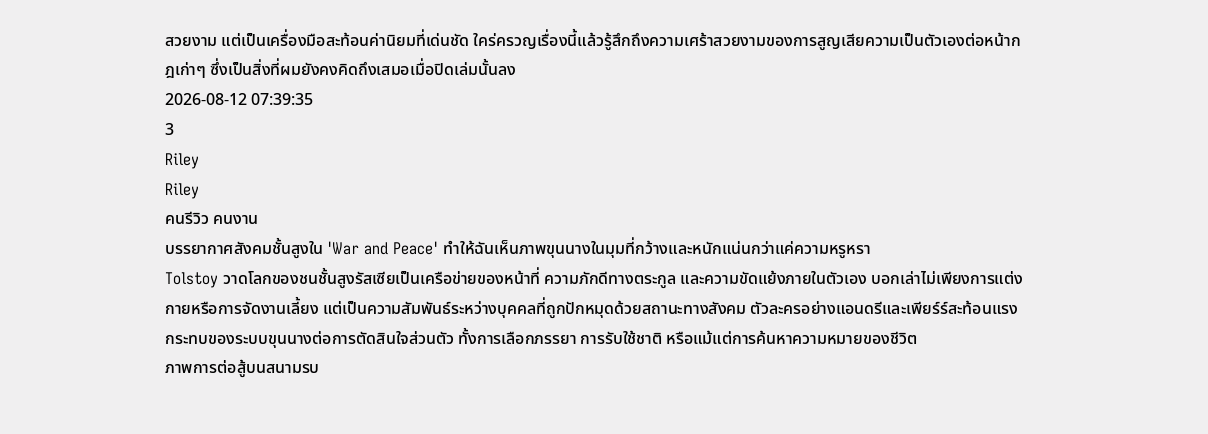สวยงาม แต่เป็นเครื่องมือสะท้อนค่านิยมที่เด่นชัด ใคร่ครวญเรื่องนี้แล้วรู้สึกถึงความเศร้าสวยงามของการสูญเสียความเป็นตัวเองต่อหน้ากฎเก่าๆ ซึ่งเป็นสิ่งที่ผมยังคงคิดถึงเสมอเมื่อปิดเล่มนั้นลง
2026-08-12 07:39:35
3
Riley
Riley
คนรีวิว คนงาน
บรรยากาศสังคมชั้นสูงใน 'War and Peace' ทำให้ฉันเห็นภาพขุนนางในมุมที่กว้างและหนักแน่นกว่าแค่ความหรูหรา
Tolstoy วาดโลกของชนชั้นสูงรัสเซียเป็นเครือข่ายของหน้าที่ ความภักดีทางตระกูล และความขัดแย้งภายในตัวเอง บอกเล่าไม่เพียงการแต่งกายหรือการจัดงานเลี้ยง แต่เป็นความสัมพันธ์ระหว่างบุคคลที่ถูกปักหมุดด้วยสถานะทางสังคม ตัวละครอย่างแอนดรีและเพียร์ร์สะท้อนแรงกระทบของระบบขุนนางต่อการตัดสินใจส่วนตัว ทั้งการเลือกภรรยา การรับใช้ชาติ หรือแม้แต่การค้นหาความหมายของชีวิต
ภาพการต่อสู้บนสนามรบ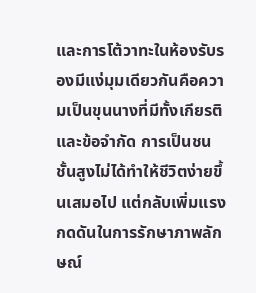และการโต้วาทะในห้องรับรองมีแง่มุมเดียวกันคือความเป็นขุนนางที่มีทั้งเกียรติและข้อจำกัด การเป็นชนชั้นสูงไม่ได้ทำให้ชีวิตง่ายขึ้นเสมอไป แต่กลับเพิ่มแรงกดดันในการรักษาภาพลักษณ์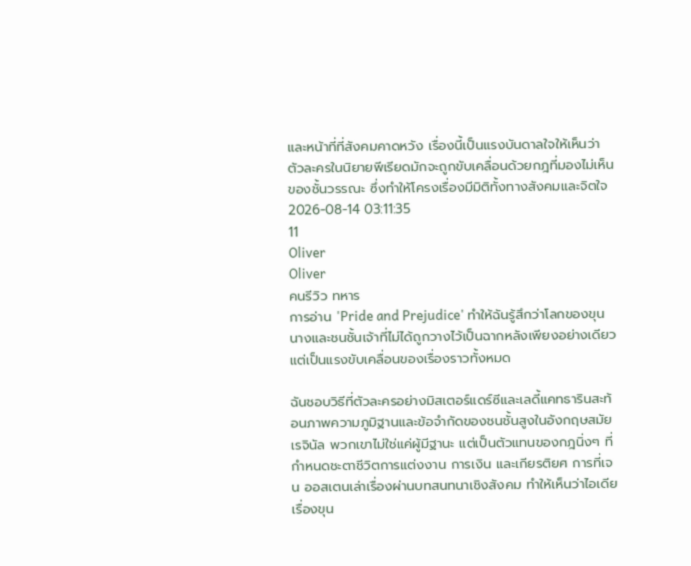และหน้าที่ที่สังคมคาดหวัง เรื่องนี้เป็นแรงบันดาลใจให้เห็นว่าตัวละครในนิยายพีเรียดมักจะถูกขับเคลื่อนด้วยกฎที่มองไม่เห็นของชั้นวรรณะ ซึ่งทำให้โครงเรื่องมีมิติทั้งทางสังคมและจิตใจ
2026-08-14 03:11:35
11
Oliver
Oliver
คนรีวิว ทหาร
การอ่าน 'Pride and Prejudice' ทำให้ฉันรู้สึกว่าโลกของขุนนางและชนชั้นเจ้าที่ไม่ได้ถูกวางไว้เป็นฉากหลังเพียงอย่างเดียว แต่เป็นแรงขับเคลื่อนของเรื่องราวทั้งหมด

ฉันชอบวิธีที่ตัวละครอย่างมิสเตอร์แดร์ซีและเลดี้แคทธารินสะท้อนภาพความภูมิฐานและข้อจำกัดของชนชั้นสูงในอังกฤษสมัยเรจินัล พวกเขาไม่ใช่แค่ผู้มีฐานะ แต่เป็นตัวแทนของกฎนิ่งๆ ที่กำหนดชะตาชีวิตการแต่งงาน การเงิน และเกียรติยศ การที่เจน ออสเตนเล่าเรื่องผ่านบทสนทนาเชิงสังคม ทำให้เห็นว่าไอเดียเรื่องขุน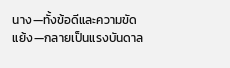นาง—ทั้งข้อดีและความขัดแย้ง—กลายเป็นแรงบันดาล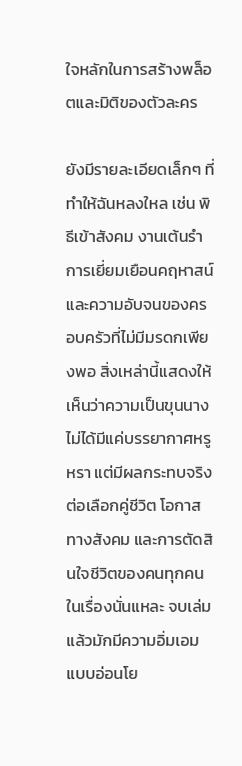ใจหลักในการสร้างพล็อตและมิติของตัวละคร

ยังมีรายละเอียดเล็กๆ ที่ทำให้ฉันหลงใหล เช่น พิธีเข้าสังคม งานเต้นรำ การเยี่ยมเยือนคฤหาสน์ และความอับจนของครอบครัวที่ไม่มีมรดกเพียงพอ สิ่งเหล่านี้แสดงให้เห็นว่าความเป็นขุนนางไม่ได้มีแค่บรรยากาศหรูหรา แต่มีผลกระทบจริงต่อเลือกคู่ชีวิต โอกาสทางสังคม และการตัดสินใจชีวิตของคนทุกคนในเรื่องนั่นแหละ จบเล่มแล้วมักมีความอิ่มเอมแบบอ่อนโย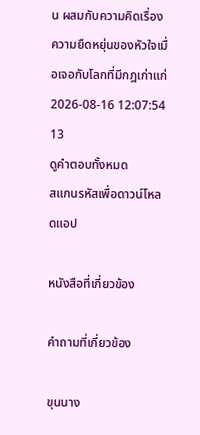น ผสมกับความคิดเรื่องความยืดหยุ่นของหัวใจเมื่อเจอกับโลกที่มีกฎเก่าแก่
2026-08-16 12:07:54
13
ดูคำตอบทั้งหมด
สแกนรหัสเพื่อดาวน์โหลดแอป

หนังสือที่เกี่ยวข้อง

คำถามที่เกี่ยวข้อง

ขุนนาง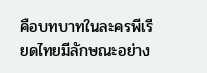คือบทบาทในละครพีเรียดไทยมีลักษณะอย่าง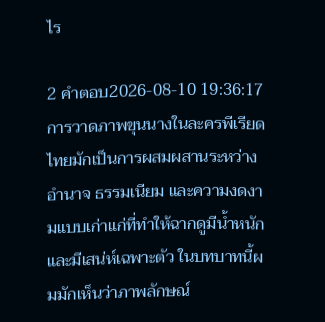ไร

2 คำตอบ2026-08-10 19:36:17
การวาดภาพขุนนางในละครพีเรียดไทยมักเป็นการผสมผสานระหว่างอำนาจ ธรรมเนียม และความงดงามแบบเก่าแก่ที่ทำให้ฉากดูมีน้ำหนักและมีเสน่ห์เฉพาะตัว ในบทบาทนี้ผมมักเห็นว่าภาพลักษณ์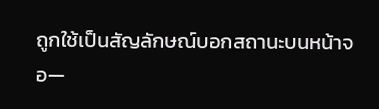ถูกใช้เป็นสัญลักษณ์บอกสถานะบนหน้าจอ—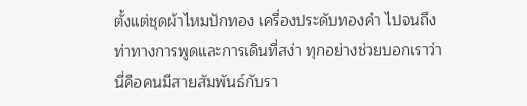ตั้งแต่ชุดผ้าไหมปักทอง เครื่องประดับทองคำ ไปจนถึงท่าทางการพูดและการเดินที่สง่า ทุกอย่างช่วยบอกเราว่านี่คือคนมีสายสัมพันธ์กับรา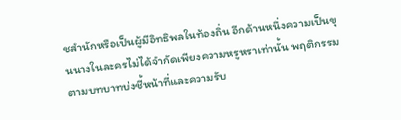ชสำนักหรือเป็นผู้มีอิทธิพลในท้องถิ่น อีกด้านหนึ่งความเป็นขุนนางในละครไม่ได้จำกัดเพียงความหรูหราเท่านั้น พฤติกรรมตามบทบาทบ่งชี้หน้าที่และความรับ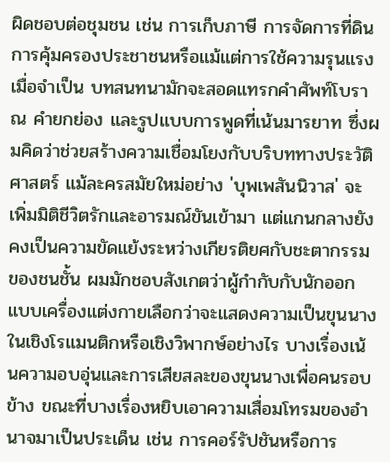ผิดชอบต่อชุมชน เช่น การเก็บภาษี การจัดการที่ดิน การคุ้มครองประชาชนหรือแม้แต่การใช้ความรุนแรงเมื่อจำเป็น บทสนทนามักจะสอดแทรกคำศัพท์โบราณ คำยกย่อง และรูปแบบการพูดที่เน้นมารยาท ซึ่งผมคิดว่าช่วยสร้างความเชื่อมโยงกับบริบททางประวัติศาสตร์ แม้ละครสมัยใหม่อย่าง 'บุพเพสันนิวาส' จะเพิ่มมิติชีวิตรักและอารมณ์ขันเข้ามา แต่แกนกลางยังคงเป็นความขัดแย้งระหว่างเกียรติยศกับชะตากรรมของชนชั้น ผมมักชอบสังเกตว่าผู้กำกับกับนักออกแบบเครื่องแต่งกายเลือกว่าจะแสดงความเป็นขุนนางในเชิงโรแมนติกหรือเชิงวิพากษ์อย่างไร บางเรื่องเน้นความอบอุ่นและการเสียสละของขุนนางเพื่อคนรอบข้าง ขณะที่บางเรื่องหยิบเอาความเสื่อมโทรมของอำนาจมาเป็นประเด็น เช่น การคอร์รัปชันหรือการ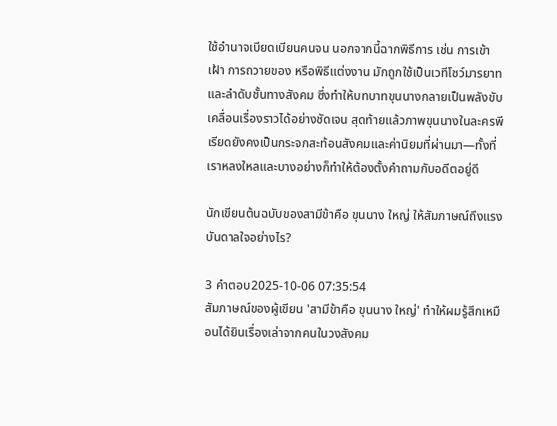ใช้อำนาจเบียดเบียนคนจน นอกจากนี้ฉากพิธีการ เช่น การเข้าเฝ้า การถวายของ หรือพิธีแต่งงาน มักถูกใช้เป็นเวทีโชว์มารยาทและลำดับชั้นทางสังคม ซึ่งทำให้บทบาทขุนนางกลายเป็นพลังขับเคลื่อนเรื่องราวได้อย่างชัดเจน สุดท้ายแล้วภาพขุนนางในละครพีเรียดยังคงเป็นกระจกสะท้อนสังคมและค่านิยมที่ผ่านมา—ทั้งที่เราหลงใหลและบางอย่างก็ทำให้ต้องตั้งคำถามกับอดีตอยู่ดี

นักเขียนต้นฉบับของสามีข้าคือ ขุนนาง ใหญ่ ให้สัมภาษณ์ถึงแรงบันดาลใจอย่างไร?

3 คำตอบ2025-10-06 07:35:54
สัมภาษณ์ของผู้เขียน 'สามีข้าคือ ขุนนาง ใหญ่' ทำให้ผมรู้สึกเหมือนได้ยินเรื่องเล่าจากคนในวงสังคม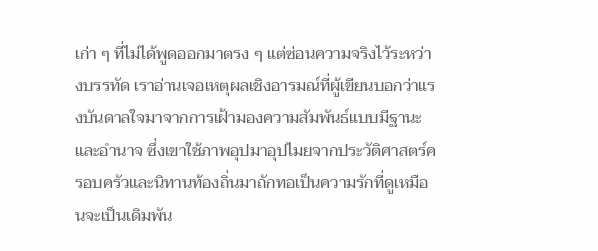เก่า ๆ ที่ไม่ได้พูดออกมาตรง ๆ แต่ซ่อนความจริงไว้ระหว่างบรรทัด เราอ่านเจอเหตุผลเชิงอารมณ์ที่ผู้เขียนบอกว่าแรงบันดาลใจมาจากการเฝ้ามองความสัมพันธ์แบบมีฐานะและอำนาจ ซึ่งเขาใช้ภาพอุปมาอุปไมยจากประวัติศาสตร์ครอบครัวและนิทานท้องถิ่นมาถักทอเป็นความรักที่ดูเหมือนจะเป็นเดิมพัน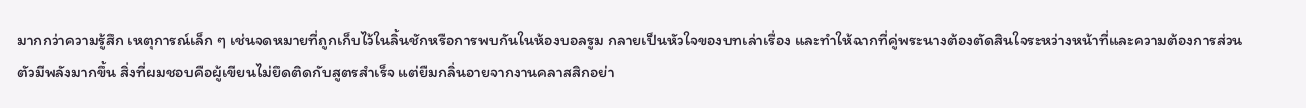มากกว่าความรู้สึก เหตุการณ์เล็ก ๆ เช่นจดหมายที่ถูกเก็บไว้ในลิ้นชักหรือการพบกันในห้องบอลรูม กลายเป็นหัวใจของบทเล่าเรื่อง และทำให้ฉากที่คู่พระนางต้องตัดสินใจระหว่างหน้าที่และความต้องการส่วนตัวมีพลังมากขึ้น สิ่งที่ผมชอบคือผู้เขียนไม่ยึดติดกับสูตรสำเร็จ แต่ยืมกลิ่นอายจากงานคลาสสิกอย่า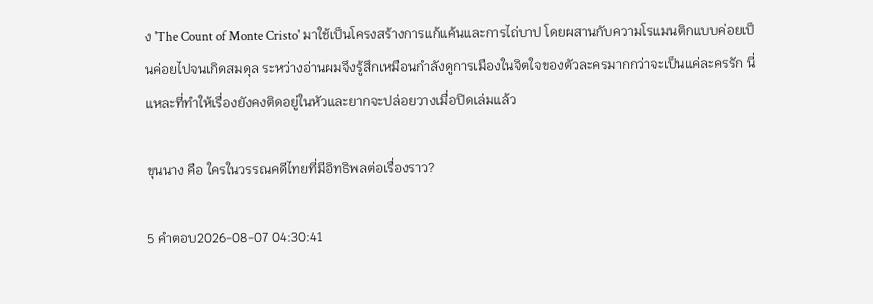ง 'The Count of Monte Cristo' มาใช้เป็นโครงสร้างการแก้แค้นและการไถ่บาป โดยผสานกับความโรแมนติกแบบค่อยเป็นค่อยไปจนเกิดสมดุล ระหว่างอ่านผมจึงรู้สึกเหมือนกำลังดูการเมืองในจิตใจของตัวละครมากกว่าจะเป็นแค่ละครรัก นี่แหละที่ทำให้เรื่องยังคงติดอยู่ในหัวและยากจะปล่อยวางเมื่อปิดเล่มแล้ว

ขุนนาง คือ ใครในวรรณคดีไทยที่มีอิทธิพลต่อเรื่องราว?

5 คำตอบ2026-08-07 04:30:41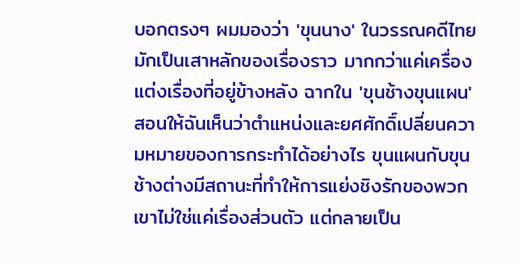บอกตรงๆ ผมมองว่า 'ขุนนาง' ในวรรณคดีไทยมักเป็นเสาหลักของเรื่องราว มากกว่าแค่เครื่องแต่งเรื่องที่อยู่ข้างหลัง ฉากใน 'ขุนช้างขุนแผน' สอนให้ฉันเห็นว่าตำแหน่งและยศศักดิ์เปลี่ยนความหมายของการกระทำได้อย่างไร ขุนแผนกับขุนช้างต่างมีสถานะที่ทำให้การแย่งชิงรักของพวกเขาไม่ใช่แค่เรื่องส่วนตัว แต่กลายเป็น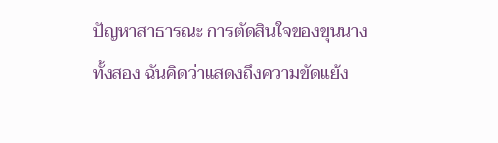ปัญหาสาธารณะ การตัดสินใจของขุนนางทั้งสอง ฉันคิดว่าแสดงถึงความขัดแย้ง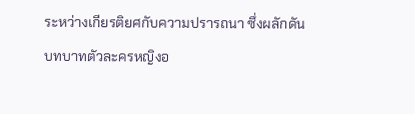ระหว่างเกียรติยศกับความปรารถนา ซึ่งผลักดันบทบาทตัวละครหญิงอ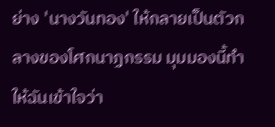ย่าง 'นางวันทอง' ให้กลายเป็นตัวกลางของโศกนาฏกรรม มุมมองนี้ทำให้ฉันเข้าใจว่า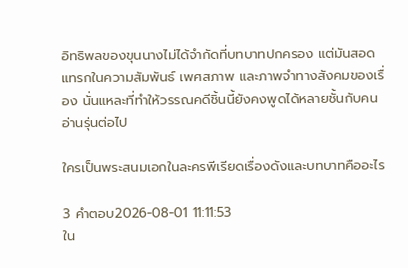อิทธิพลของขุนนางไม่ได้จำกัดที่บทบาทปกครอง แต่มันสอดแทรกในความสัมพันธ์ เพศสภาพ และภาพจำทางสังคมของเรื่อง นั่นแหละที่ทำให้วรรณคดีชิ้นนี้ยังคงพูดได้หลายชั้นกับคนอ่านรุ่นต่อไป

ใครเป็นพระสนมเอกในละครพีเรียดเรื่องดังและบทบาทคืออะไร

3 คำตอบ2026-08-01 11:11:53
ใน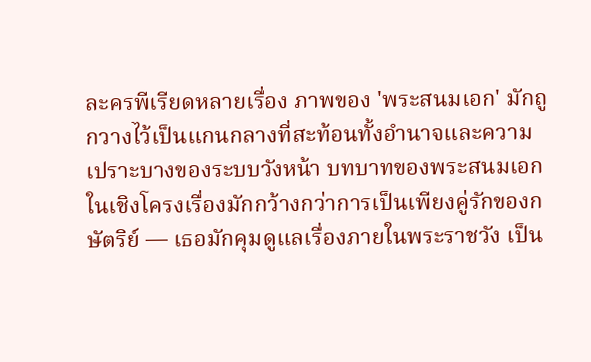ละครพีเรียดหลายเรื่อง ภาพของ 'พระสนมเอก' มักถูกวางไว้เป็นแกนกลางที่สะท้อนทั้งอำนาจและความเปราะบางของระบบวังหน้า บทบาทของพระสนมเอกในเชิงโครงเรื่องมักกว้างกว่าการเป็นเพียงคู่รักของกษัตริย์ — เธอมักคุมดูแลเรื่องภายในพระราชวัง เป็น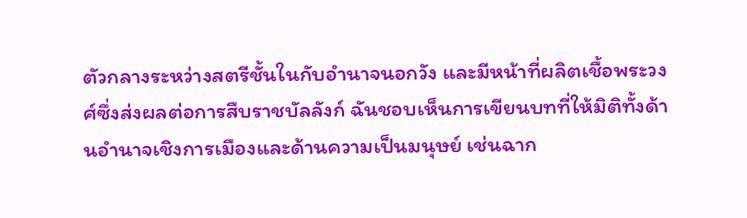ตัวกลางระหว่างสตรีชั้นในกับอำนาจนอกวัง และมีหน้าที่ผลิตเชื้อพระวงศ์ซึ่งส่งผลต่อการสืบราชบัลลังก์ ฉันชอบเห็นการเขียนบทที่ให้มิติทั้งด้านอำนาจเชิงการเมืองและด้านความเป็นมนุษย์ เช่นฉาก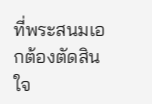ที่พระสนมเอกต้องตัดสินใจ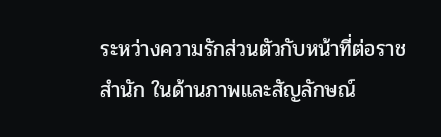ระหว่างความรักส่วนตัวกับหน้าที่ต่อราชสำนัก ในด้านภาพและสัญลักษณ์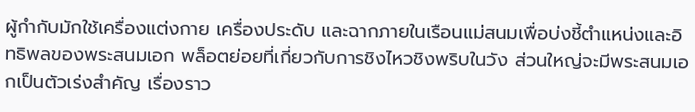ผู้กำกับมักใช้เครื่องแต่งกาย เครื่องประดับ และฉากภายในเรือนแม่สนมเพื่อบ่งชี้ตำแหน่งและอิทธิพลของพระสนมเอก พล็อตย่อยที่เกี่ยวกับการชิงไหวชิงพริบในวัง ส่วนใหญ่จะมีพระสนมเอกเป็นตัวเร่งสำคัญ เรื่องราว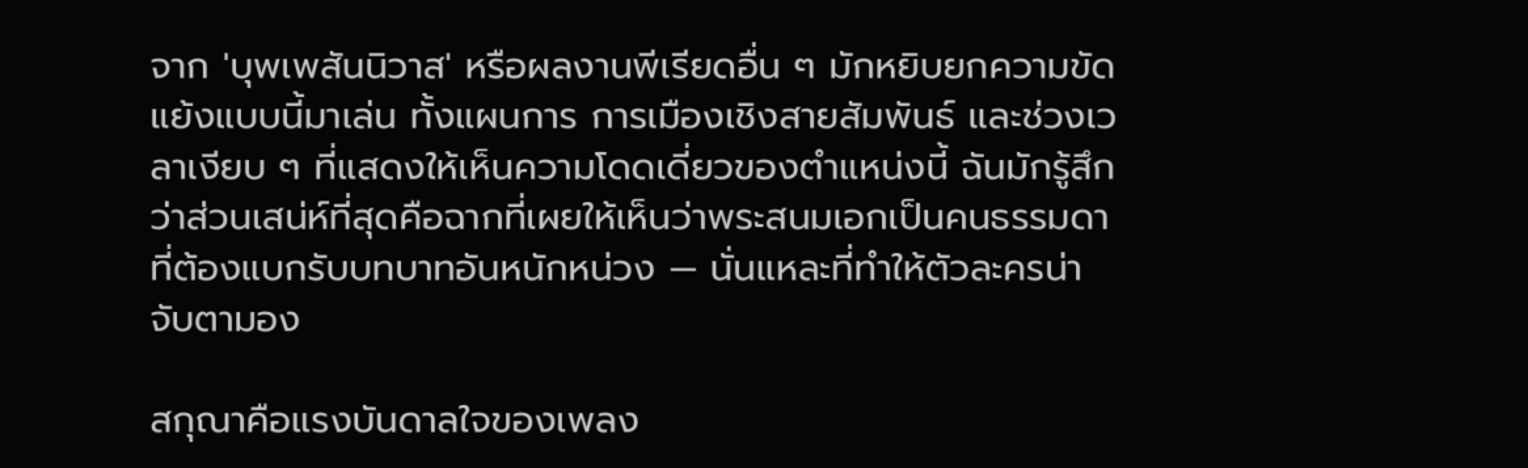จาก 'บุพเพสันนิวาส' หรือผลงานพีเรียดอื่น ๆ มักหยิบยกความขัดแย้งแบบนี้มาเล่น ทั้งแผนการ การเมืองเชิงสายสัมพันธ์ และช่วงเวลาเงียบ ๆ ที่แสดงให้เห็นความโดดเดี่ยวของตำแหน่งนี้ ฉันมักรู้สึกว่าส่วนเสน่ห์ที่สุดคือฉากที่เผยให้เห็นว่าพระสนมเอกเป็นคนธรรมดาที่ต้องแบกรับบทบาทอันหนักหน่วง — นั่นแหละที่ทำให้ตัวละครน่าจับตามอง

สกุณาคือแรงบันดาลใจของเพลง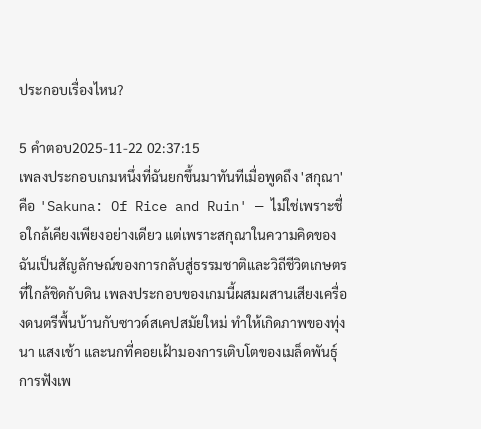ประกอบเรื่องไหน?

5 คำตอบ2025-11-22 02:37:15
เพลงประกอบเกมหนึ่งที่ฉันยกขึ้นมาทันทีเมื่อพูดถึง 'สกุณา' คือ 'Sakuna: Of Rice and Ruin' — ไม่ใช่เพราะชื่อใกล้เคียงเพียงอย่างเดียว แต่เพราะสกุณาในความคิดของฉันเป็นสัญลักษณ์ของการกลับสู่ธรรมชาติและวิถีชีวิตเกษตรที่ใกล้ชิดกับดิน เพลงประกอบของเกมนี้ผสมผสานเสียงเครื่องดนตรีพื้นบ้านกับซาวด์สเคปสมัยใหม่ ทำให้เกิดภาพของทุ่งนา แสงเช้า และนกที่คอยเฝ้ามองการเติบโตของเมล็ดพันธุ์ การฟังเพ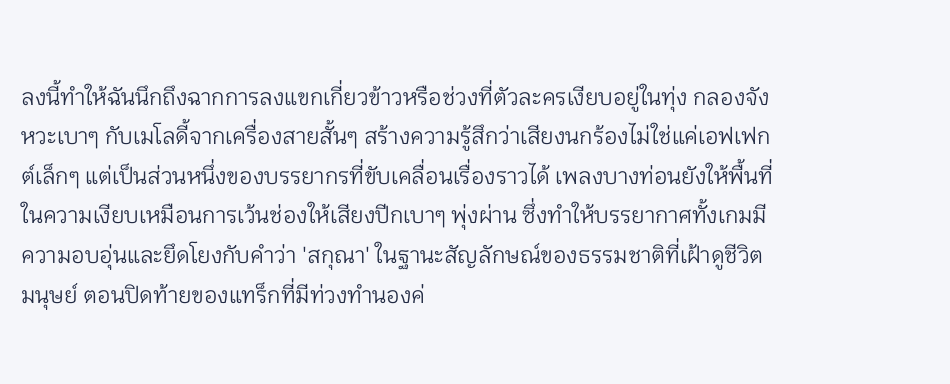ลงนี้ทำให้ฉันนึกถึงฉากการลงแขกเกี่ยวข้าวหรือช่วงที่ตัวละครเงียบอยู่ในทุ่ง กลองจังหวะเบาๆ กับเมโลดี้จากเครื่องสายสั้นๆ สร้างความรู้สึกว่าเสียงนกร้องไม่ใช่แค่เอฟเฟกต์เล็กๆ แต่เป็นส่วนหนึ่งของบรรยากรที่ขับเคลื่อนเรื่องราวได้ เพลงบางท่อนยังให้พื้นที่ในความเงียบเหมือนการเว้นช่องให้เสียงปีกเบาๆ พุ่งผ่าน ซึ่งทำให้บรรยากาศทั้งเกมมีความอบอุ่นและยึดโยงกับคำว่า 'สกุณา' ในฐานะสัญลักษณ์ของธรรมชาติที่เฝ้าดูชีวิตมนุษย์ ตอนปิดท้ายของแทร็กที่มีท่วงทำนองค่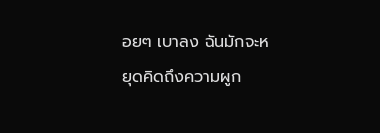อยๆ เบาลง ฉันมักจะหยุดคิดถึงความผูก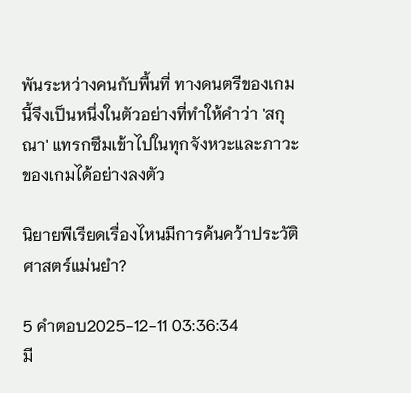พันระหว่างคนกับพื้นที่ ทางดนตรีของเกมนี้จึงเป็นหนึ่งในตัวอย่างที่ทำให้คำว่า 'สกุณา' แทรกซึมเข้าไปในทุกจังหวะและภาวะของเกมได้อย่างลงตัว

นิยายพีเรียดเรื่องไหนมีการค้นคว้าประวัติศาสตร์แม่นยำ?

5 คำตอบ2025-12-11 03:36:34
มี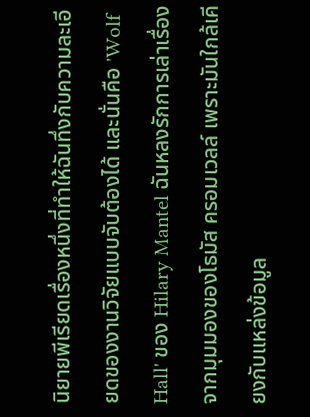นิยายพีเรียดเรื่องหนึ่งที่ทำให้ฉันทึ่งกับความละเอียดของงานวิจัยแบบจับต้องได้ และนั่นคือ 'Wolf Hall' ของ Hilary Mantel ฉันหลงรักการเล่าเรื่องจากมุมมองของโธมัส ครอมเวลล์ เพราะมันใกล้เคียงกับแหล่งข้อมูล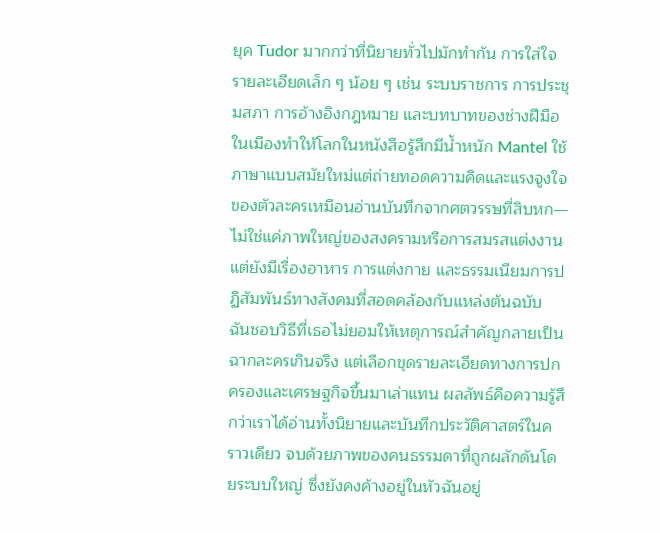ยุค Tudor มากกว่าที่นิยายทั่วไปมักทำกัน การใส่ใจรายละเอียดเล็ก ๆ น้อย ๆ เช่น ระบบราชการ การประชุมสภา การอ้างอิงกฎหมาย และบทบาทของช่างฝีมือในเมืองทำให้โลกในหนังสือรู้สึกมีน้ำหนัก Mantel ใช้ภาษาแบบสมัยใหม่แต่ถ่ายทอดความคิดและแรงจูงใจของตัวละครเหมือนอ่านบันทึกจากศตวรรษที่สิบหก—ไม่ใช่แค่ภาพใหญ่ของสงครามหรือการสมรสแต่งงาน แต่ยังมีเรื่องอาหาร การแต่งกาย และธรรมเนียมการปฏิสัมพันธ์ทางสังคมที่สอดคล้องกับแหล่งต้นฉบับ ฉันชอบวิธีที่เธอไม่ยอมให้เหตุการณ์สำคัญกลายเป็นฉากละครเกินจริง แต่เลือกขุดรายละเอียดทางการปกครองและเศรษฐกิจขึ้นมาเล่าแทน ผลลัพธ์คือความรู้สึกว่าเราได้อ่านทั้งนิยายและบันทึกประวัติศาสตร์ในคราวเดียว จบด้วยภาพของคนธรรมดาที่ถูกผลักดันโดยระบบใหญ่ ซึ่งยังคงค้างอยู่ในหัวฉันอยู่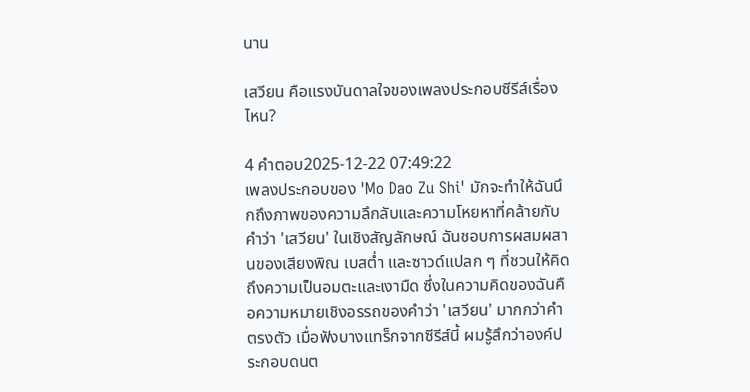นาน

เสวียน คือแรงบันดาลใจของเพลงประกอบซีรีส์เรื่องไหน?

4 คำตอบ2025-12-22 07:49:22
เพลงประกอบของ 'Mo Dao Zu Shi' มักจะทำให้ฉันนึกถึงภาพของความลึกลับและความโหยหาที่คล้ายกับคำว่า 'เสวียน' ในเชิงสัญลักษณ์ ฉันชอบการผสมผสานของเสียงพิณ เบสต่ำ และซาวด์แปลก ๆ ที่ชวนให้คิดถึงความเป็นอมตะและเงามืด ซึ่งในความคิดของฉันคือความหมายเชิงอรรถของคำว่า 'เสวียน' มากกว่าคำตรงตัว เมื่อฟังบางแทร็กจากซีรีส์นี้ ผมรู้สึกว่าองค์ประกอบดนต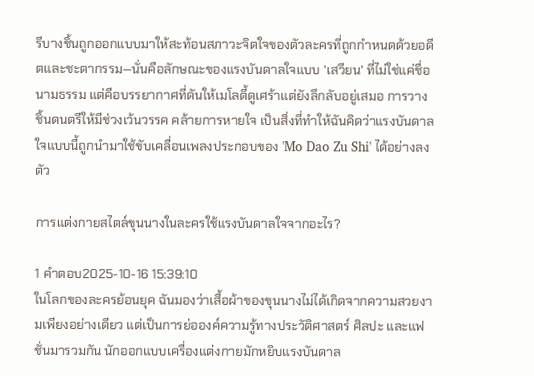รีบางชิ้นถูกออกแบบมาให้สะท้อนสภาวะจิตใจของตัวละครที่ถูกกำหนดด้วยอดีตและชะตากรรม—นั่นคือลักษณะของแรงบันดาลใจแบบ 'เสวียน' ที่ไม่ใช่แค่ชื่อนามธรรม แต่คือบรรยากาศที่ดันให้เมโลดี้ดูเศร้าแต่ยังลึกลับอยู่เสมอ การวางชิ้นดนตรีให้มีช่วงเว้นวรรค คล้ายการหายใจ เป็นสิ่งที่ทำให้ฉันคิดว่าแรงบันดาลใจแบบนี้ถูกนำมาใช้ขับเคลื่อนเพลงประกอบของ 'Mo Dao Zu Shi' ได้อย่างลงตัว

การแต่งกายสไตล์ขุนนางในละครใช้แรงบันดาลใจจากอะไร?

1 คำตอบ2025-10-16 15:39:10
ในโลกของละครย้อนยุค ฉันมองว่าเสื้อผ้าของขุนนางไม่ได้เกิดจากความสวยงามเพียงอย่างเดียว แต่เป็นการย่อองค์ความรู้ทางประวัติศาสตร์ ศิลปะ และแฟชั่นมารวมกัน นักออกแบบเครื่องแต่งกายมักหยิบแรงบันดาล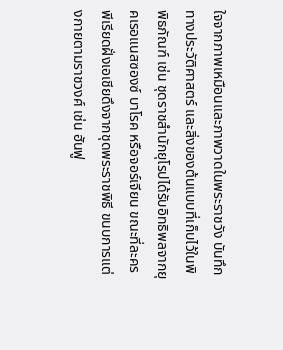ใจจากภาพเหมือนและภาพวาดในพระราชวัง บันทึกทางประวัติศาสตร์ และสิ่งของต้นแบบที่เก็บไว้ในพิพิธภัณฑ์ เช่น ชุดราชสำนักยุโรปได้รับอิทธิพลจากยุคเรอแนสซองซ์ บาโรค หรือจอร์เจียน ขณะที่ละครพีเรียดฝั่งเอเชียดึงจากชุดพระราชพิธี ขนบการแต่งกายตามราชวงศ์ เช่น ฮันฟู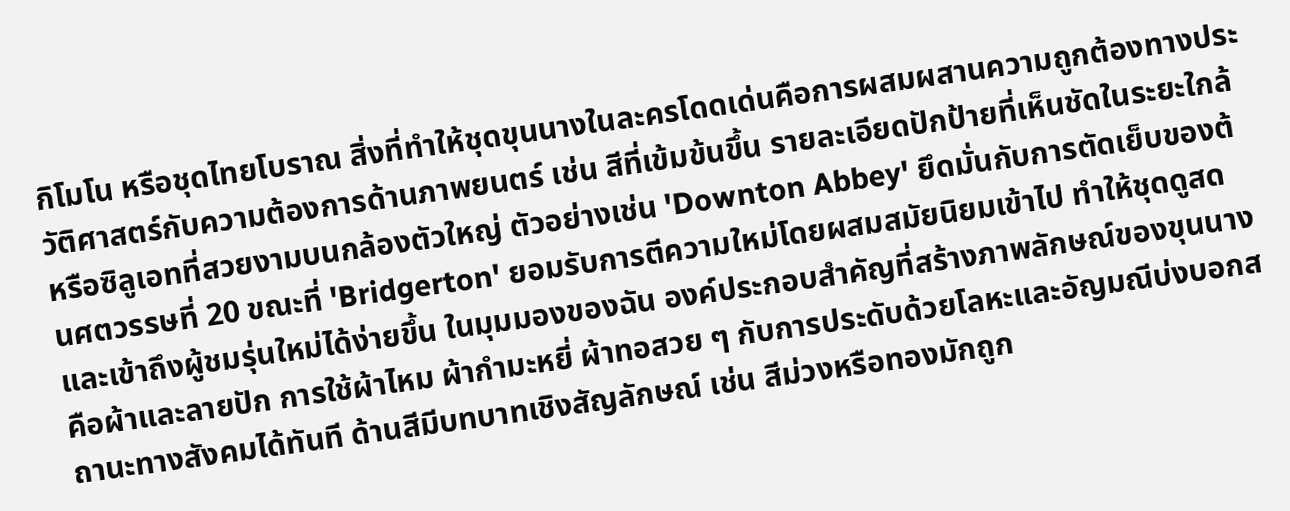กิโมโน หรือชุดไทยโบราณ สิ่งที่ทำให้ชุดขุนนางในละครโดดเด่นคือการผสมผสานความถูกต้องทางประวัติศาสตร์กับความต้องการด้านภาพยนตร์ เช่น สีที่เข้มข้นขึ้น รายละเอียดปักป้ายที่เห็นชัดในระยะใกล้ หรือซิลูเอทที่สวยงามบนกล้องตัวใหญ่ ตัวอย่างเช่น 'Downton Abbey' ยึดมั่นกับการตัดเย็บของต้นศตวรรษที่ 20 ขณะที่ 'Bridgerton' ยอมรับการตีความใหม่โดยผสมสมัยนิยมเข้าไป ทำให้ชุดดูสดและเข้าถึงผู้ชมรุ่นใหม่ได้ง่ายขึ้น ในมุมมองของฉัน องค์ประกอบสำคัญที่สร้างภาพลักษณ์ของขุนนางคือผ้าและลายปัก การใช้ผ้าไหม ผ้ากำมะหยี่ ผ้าทอสวย ๆ กับการประดับด้วยโลหะและอัญมณีบ่งบอกสถานะทางสังคมได้ทันที ด้านสีมีบทบาทเชิงสัญลักษณ์ เช่น สีม่วงหรือทองมักถูก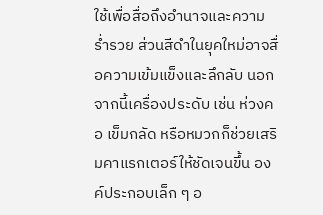ใช้เพื่อสื่อถึงอำนาจและความร่ำรวย ส่วนสีดำในยุคใหม่อาจสื่อความเข้มแข็งและลึกลับ นอกจากนี้เครื่องประดับ เช่น ห่วงคอ เข็มกลัด หรือหมวกก็ช่วยเสริมคาแรกเตอร์ให้ชัดเจนขึ้น องค์ประกอบเล็ก ๆ อ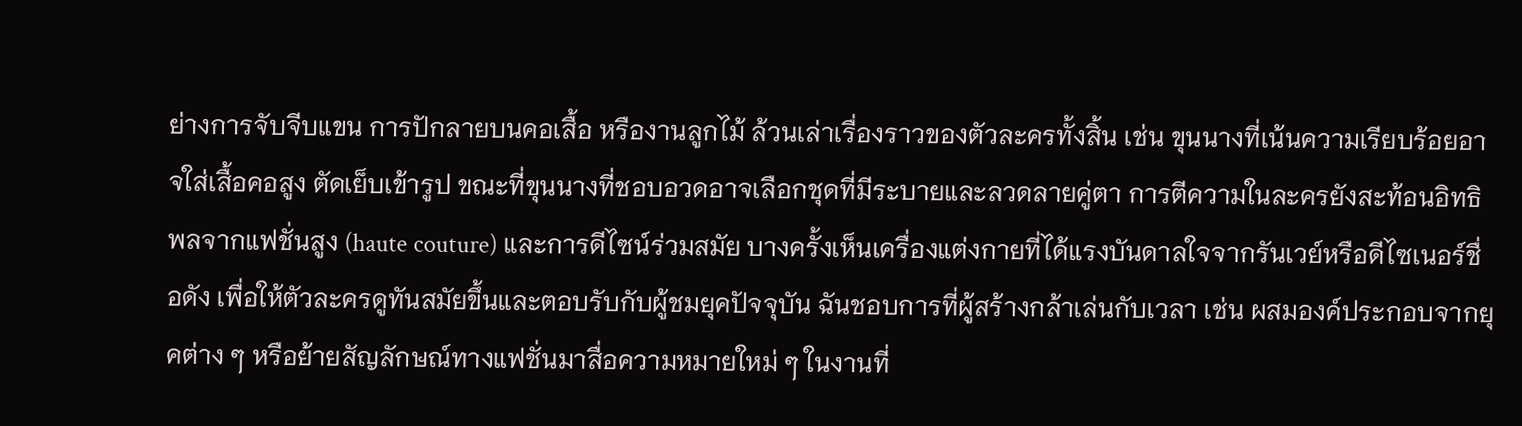ย่างการจับจีบแขน การปักลายบนคอเสื้อ หรืองานลูกไม้ ล้วนเล่าเรื่องราวของตัวละครทั้งสิ้น เช่น ขุนนางที่เน้นความเรียบร้อยอาจใส่เสื้อคอสูง ตัดเย็บเข้ารูป ขณะที่ขุนนางที่ชอบอวดอาจเลือกชุดที่มีระบายและลวดลายคู่ตา การตีความในละครยังสะท้อนอิทธิพลจากแฟชั่นสูง (haute couture) และการดีไซน์ร่วมสมัย บางครั้งเห็นเครื่องแต่งกายที่ได้แรงบันดาลใจจากรันเวย์หรือดีไซเนอร์ชื่อดัง เพื่อให้ตัวละครดูทันสมัยขึ้นและตอบรับกับผู้ชมยุคปัจจุบัน ฉันชอบการที่ผู้สร้างกล้าเล่นกับเวลา เช่น ผสมองค์ประกอบจากยุคต่าง ๆ หรือย้ายสัญลักษณ์ทางแฟชั่นมาสื่อความหมายใหม่ ๆ ในงานที่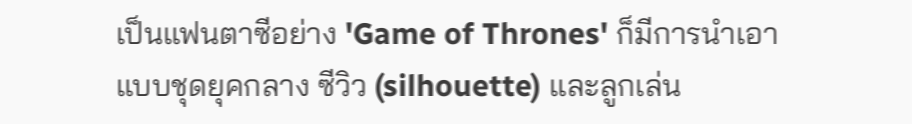เป็นแฟนตาซีอย่าง 'Game of Thrones' ก็มีการนำเอาแบบชุดยุคกลาง ซีวิว (silhouette) และลูกเล่น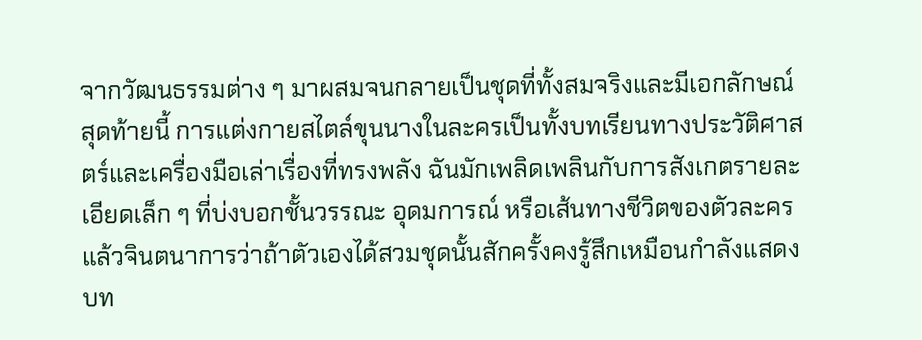จากวัฒนธรรมต่าง ๆ มาผสมจนกลายเป็นชุดที่ทั้งสมจริงและมีเอกลักษณ์ สุดท้ายนี้ การแต่งกายสไตล์ขุนนางในละครเป็นทั้งบทเรียนทางประวัติศาสตร์และเครื่องมือเล่าเรื่องที่ทรงพลัง ฉันมักเพลิดเพลินกับการสังเกตรายละเอียดเล็ก ๆ ที่บ่งบอกชั้นวรรณะ อุดมการณ์ หรือเส้นทางชีวิตของตัวละคร แล้วจินตนาการว่าถ้าตัวเองได้สวมชุดนั้นสักครั้งคงรู้สึกเหมือนกำลังแสดงบท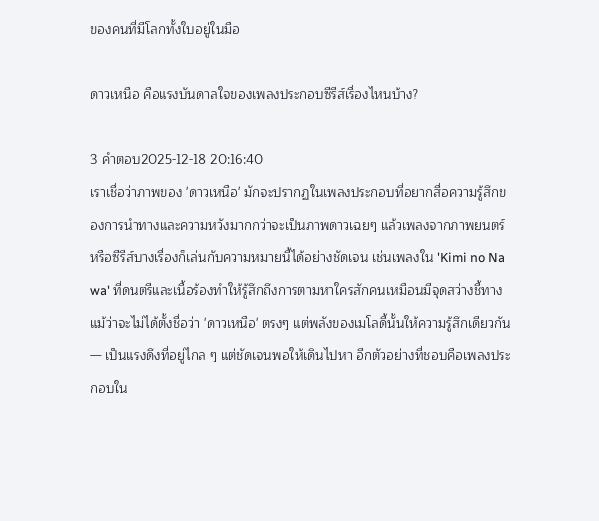ของคนที่มีโลกทั้งใบอยู่ในมือ

ดาวเหนือ คือแรงบันดาลใจของเพลงประกอบซีรีส์เรื่องไหนบ้าง?

3 คำตอบ2025-12-18 20:16:40
เราเชื่อว่าภาพของ 'ดาวเหนือ' มักจะปรากฏในเพลงประกอบที่อยากสื่อความรู้สึกของการนำทางและความหวังมากกว่าจะเป็นภาพดาวเฉยๆ แล้วเพลงจากภาพยนตร์หรือซีรีส์บางเรื่องก็เล่นกับความหมายนี้ได้อย่างชัดเจน เช่นเพลงใน 'Kimi no Na wa' ที่ดนตรีและเนื้อร้องทำให้รู้สึกถึงการตามหาใครสักคนเหมือนมีจุดสว่างชี้ทาง แม้ว่าจะไม่ได้ตั้งชื่อว่า 'ดาวเหนือ' ตรงๆ แต่พลังของเมโลดี้นั้นให้ความรู้สึกเดียวกัน — เป็นแรงดึงที่อยู่ไกล ๆ แต่ชัดเจนพอให้เดินไปหา อีกตัวอย่างที่ชอบคือเพลงประกอบใน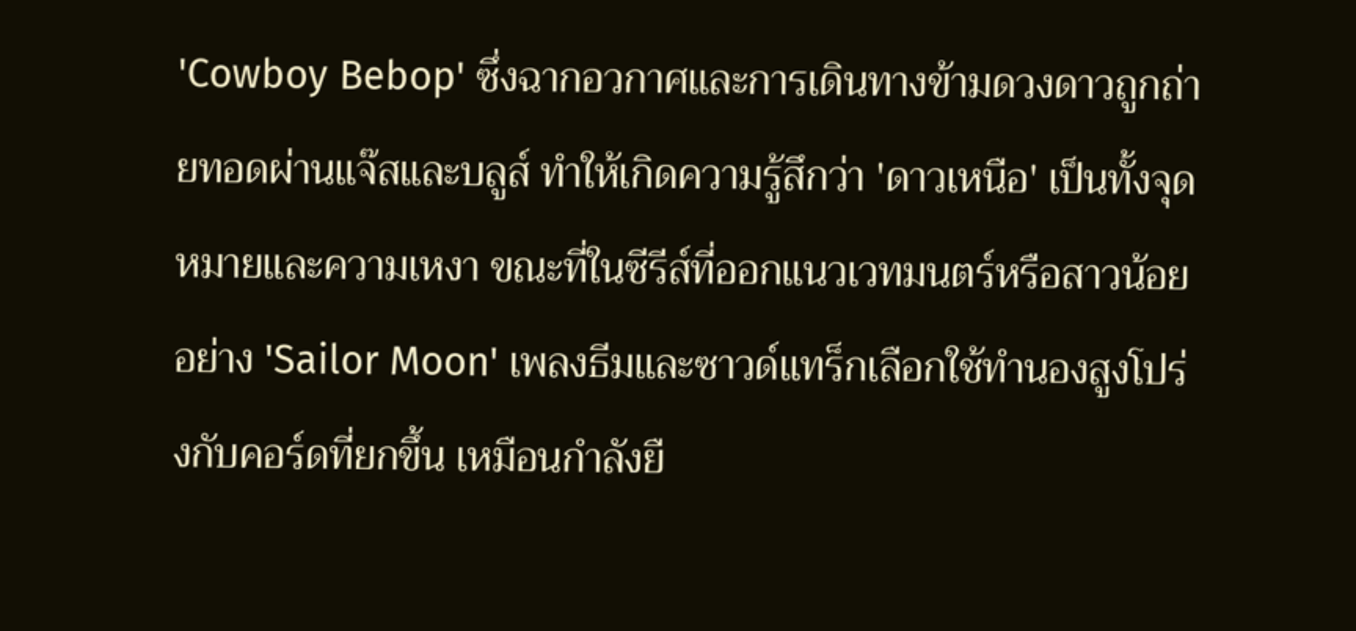'Cowboy Bebop' ซึ่งฉากอวกาศและการเดินทางข้ามดวงดาวถูกถ่ายทอดผ่านแจ๊สและบลูส์ ทำให้เกิดความรู้สึกว่า 'ดาวเหนือ' เป็นทั้งจุดหมายและความเหงา ขณะที่ในซีรีส์ที่ออกแนวเวทมนตร์หรือสาวน้อยอย่าง 'Sailor Moon' เพลงธีมและซาวด์แทร็กเลือกใช้ทำนองสูงโปร่งกับคอร์ดที่ยกขึ้น เหมือนกำลังยื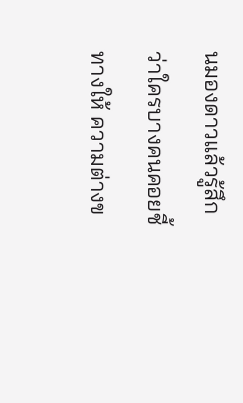นมองดาวแล้วรู้สึกว่าใครบางคนคอยชี้ทางให้ ความต่างข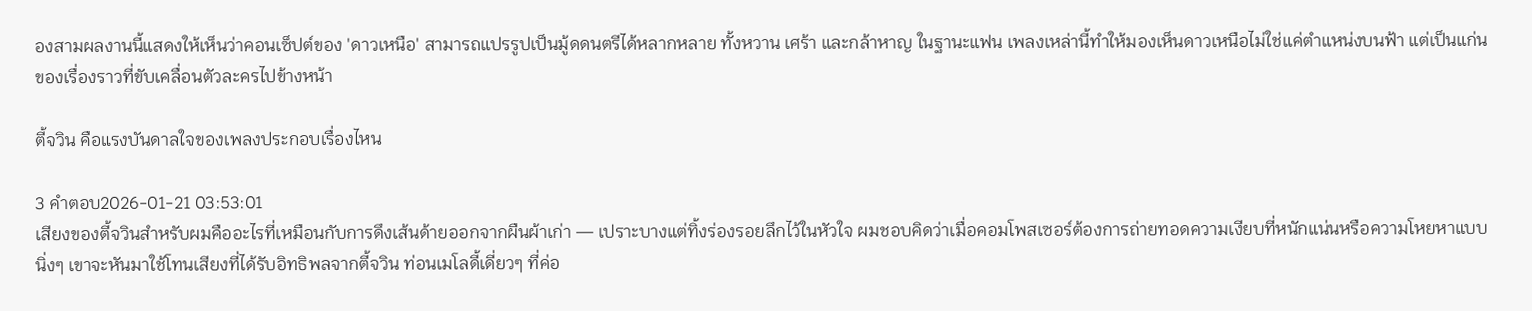องสามผลงานนี้แสดงให้เห็นว่าคอนเซ็ปต์ของ 'ดาวเหนือ' สามารถแปรรูปเป็นมู้ดดนตรีได้หลากหลาย ทั้งหวาน เศร้า และกล้าหาญ ในฐานะแฟน เพลงเหล่านี้ทำให้มองเห็นดาวเหนือไม่ใช่แค่ตำแหน่งบนฟ้า แต่เป็นแก่นของเรื่องราวที่ขับเคลื่อนตัวละครไปข้างหน้า

ตี้จวิน คือแรงบันดาลใจของเพลงประกอบเรื่องไหน

3 คำตอบ2026-01-21 03:53:01
เสียงของตี้จวินสำหรับผมคืออะไรที่เหมือนกับการดึงเส้นด้ายออกจากผืนผ้าเก่า — เปราะบางแต่ทิ้งร่องรอยลึกไว้ในหัวใจ ผมชอบคิดว่าเมื่อคอมโพสเซอร์ต้องการถ่ายทอดความเงียบที่หนักแน่นหรือความโหยหาแบบนิ่งๆ เขาจะหันมาใช้โทนเสียงที่ได้รับอิทธิพลจากตี้จวิน ท่อนเมโลดี้เดี่ยวๆ ที่ค่อ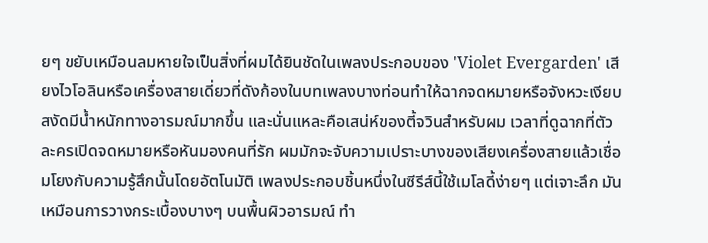ยๆ ขยับเหมือนลมหายใจเป็นสิ่งที่ผมได้ยินชัดในเพลงประกอบของ 'Violet Evergarden' เสียงไวโอลินหรือเครื่องสายเดี่ยวที่ดังก้องในบทเพลงบางท่อนทำให้ฉากจดหมายหรือจังหวะเงียบสงัดมีน้ำหนักทางอารมณ์มากขึ้น และนั่นแหละคือเสน่ห์ของตี้จวินสำหรับผม เวลาที่ดูฉากที่ตัวละครเปิดจดหมายหรือหันมองคนที่รัก ผมมักจะจับความเปราะบางของเสียงเครื่องสายแล้วเชื่อมโยงกับความรู้สึกนั้นโดยอัตโนมัติ เพลงประกอบชิ้นหนึ่งในซีรีส์นี้ใช้เมโลดี้ง่ายๆ แต่เจาะลึก มันเหมือนการวางกระเบื้องบางๆ บนพื้นผิวอารมณ์ ทำ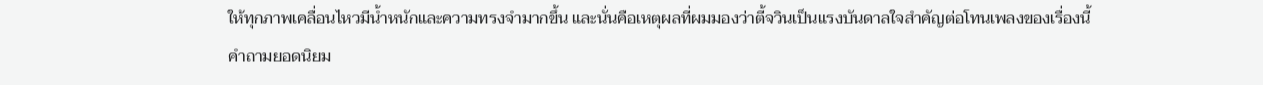ให้ทุกภาพเคลื่อนไหวมีน้ำหนักและความทรงจำมากขึ้น และนั่นคือเหตุผลที่ผมมองว่าตี้จวินเป็นแรงบันดาลใจสำคัญต่อโทนเพลงของเรื่องนี้
คำถามยอดนิยม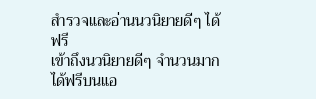สำรวจและอ่านนวนิยายดีๆ ได้ฟรี
เข้าถึงนวนิยายดีๆ จำนวนมากได้ฟรีบนแอ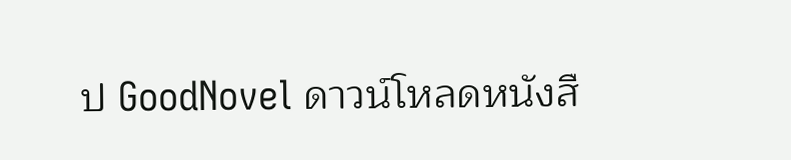ป GoodNovel ดาวน์โหลดหนังสื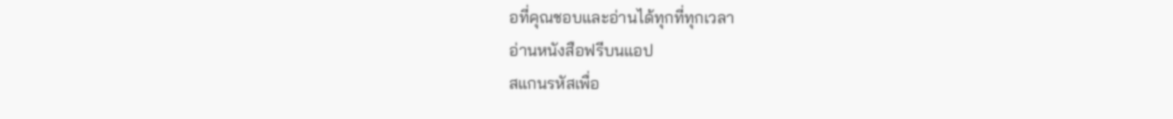อที่คุณชอบและอ่านได้ทุกที่ทุกเวลา
อ่านหนังสือฟรีบนแอป
สแกนรหัสเพื่อ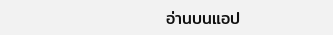อ่านบนแอป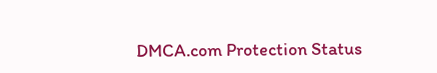DMCA.com Protection Status